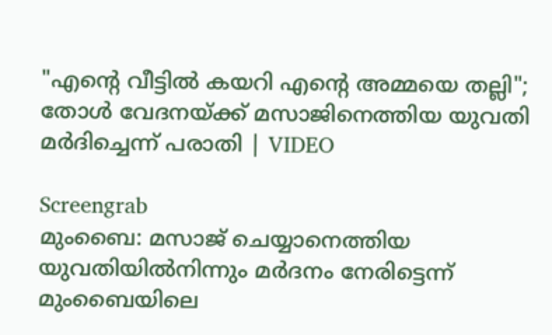"എന്റെ വീട്ടിൽ കയറി എന്റെ അമ്മയെ തല്ലി"; തോൾ വേദനയ്ക്ക് മസാജിനെത്തിയ യുവതി മർദിച്ചെന്ന് പരാതി | VIDEO

Screengrab
മുംബൈ: മസാജ് ചെയ്യാനെത്തിയ യുവതിയിൽനിന്നും മർദനം നേരിട്ടെന്ന് മുംബൈയിലെ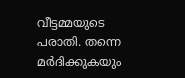വീട്ടമ്മയുടെ പരാതി. തന്നെ മർദിക്കുകയും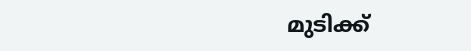മുടിക്ക്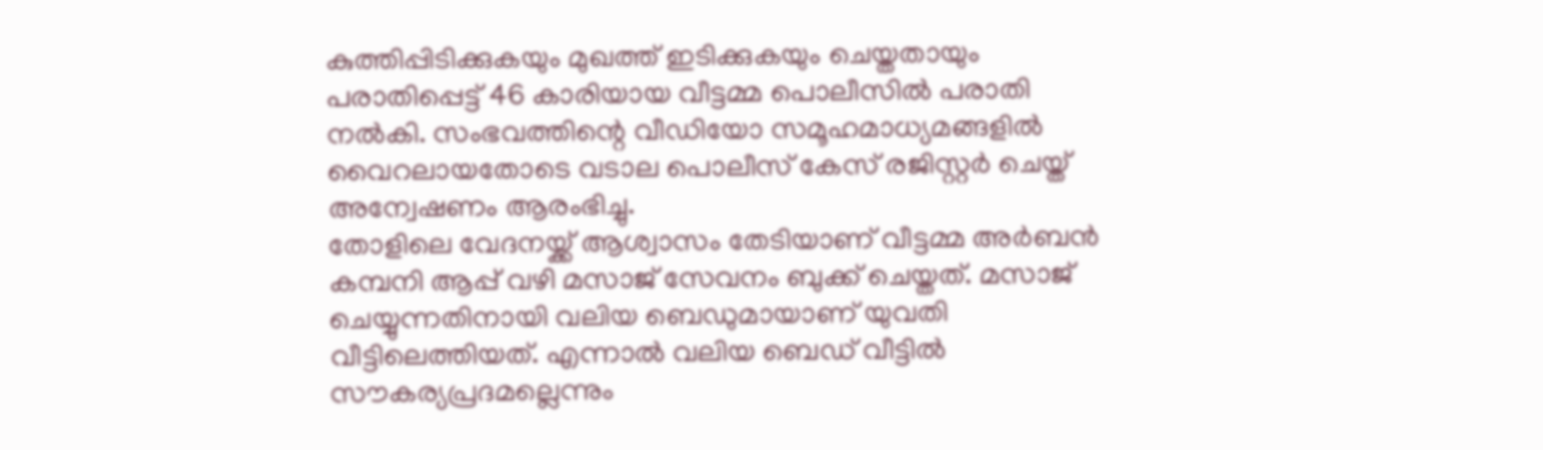കുത്തിപ്പിടിക്കുകയും മുഖത്ത് ഇടിക്കുകയും ചെയ്തതായും പരാതിപ്പെട്ട് 46 കാരിയായ വീട്ടമ്മ പൊലീസിൽ പരാതി നൽകി. സംഭവത്തിന്റെ വീഡിയോ സമൂഹമാധ്യമങ്ങളിൽ വൈറലായതോടെ വടാല പൊലീസ് കേസ് രജിസ്റ്റർ ചെയ്ത് അന്വേഷണം ആരംഭിച്ചു.
തോളിലെ വേദനയ്ക്ക് ആശ്വാസം തേടിയാണ് വീട്ടമ്മ അർബൻ കമ്പനി ആപ്പ് വഴി മസാജ് സേവനം ബുക്ക് ചെയ്തത്. മസാജ് ചെയ്യുന്നതിനായി വലിയ ബെഡുമായാണ് യുവതി വീട്ടിലെത്തിയത്. എന്നാൽ വലിയ ബെഡ് വീട്ടിൽ സൗകര്യപ്രദമല്ലെന്നും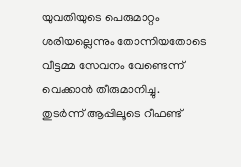യുവതിയുടെ പെരുമാറ്റം ശരിയല്ലെന്നും തോന്നിയതോടെ വീട്ടമ്മ സേവനം വേണ്ടെന്ന് വെക്കാൻ തീരുമാനിച്ചു.
തുടർന്ന് ആപ്പിലൂടെ റീഫണ്ട്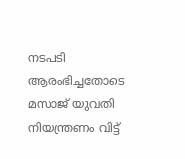നടപടി ആരംഭിച്ചതോടെ മസാജ് യുവതി നിയന്ത്രണം വിട്ട്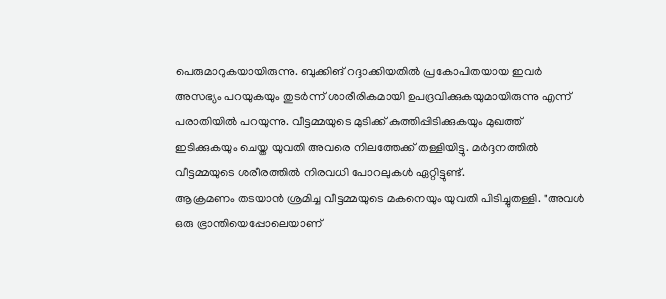പെരുമാറുകയായിരുന്നു. ബുക്കിങ് റദ്ദാക്കിയതിൽ പ്രകോപിതയായ ഇവർ അസഭ്യം പറയുകയും തുടർന്ന് ശാരീരികമായി ഉപദ്രവിക്കുകയുമായിരുന്നു എന്ന് പരാതിയിൽ പറയുന്നു. വീട്ടമ്മയുടെ മുടിക്ക് കുത്തിപ്പിടിക്കുകയും മുഖത്ത് ഇടിക്കുകയും ചെയ്ത യുവതി അവരെ നിലത്തേക്ക് തള്ളിയിട്ടു. മർദ്ദനത്തിൽ വീട്ടമ്മയുടെ ശരീരത്തിൽ നിരവധി പോറലുകൾ ഏറ്റിട്ടുണ്ട്.
ആക്രമണം തടയാൻ ശ്രമിച്ച വീട്ടമ്മയുടെ മകനെയും യുവതി പിടിച്ചുതള്ളി. "അവൾ ഒരു ഭ്രാന്തിയെപ്പോലെയാണ്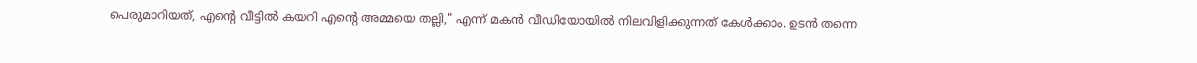പെരുമാറിയത്, എന്റെ വീട്ടിൽ കയറി എന്റെ അമ്മയെ തല്ലി," എന്ന് മകൻ വീഡിയോയിൽ നിലവിളിക്കുന്നത് കേൾക്കാം. ഉടൻ തന്നെ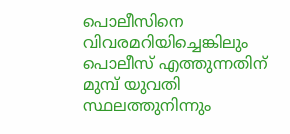പൊലീസിനെ വിവരമറിയിച്ചെങ്കിലും പൊലീസ് എത്തുന്നതിന് മുമ്പ് യുവതി സ്ഥലത്തുനിന്നും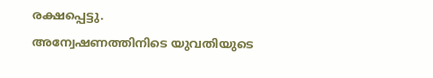രക്ഷപ്പെട്ടു.
അന്വേഷണത്തിനിടെ യുവതിയുടെ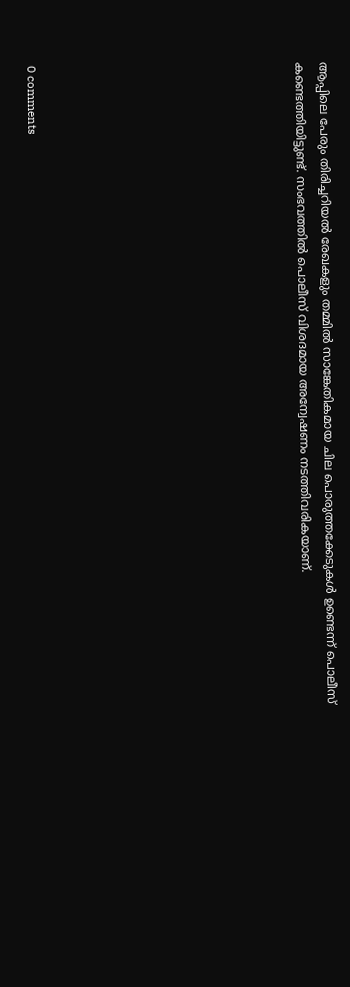ആപ്പിലെ പേരും തിരിച്ചറിയൽ രേഖകളും തമ്മിൽ സാങ്കേതികമായ ചില പൊരുത്തക്കേടുകൾ ഉണ്ടെന്ന് പൊലീസ് കണ്ടെത്തിയിട്ടുണ്ട്. സംഭവത്തിൽ പൊലീസ് വിശദമായ അന്വേഷണം നടത്തിവരികയാണ്.










0 comments